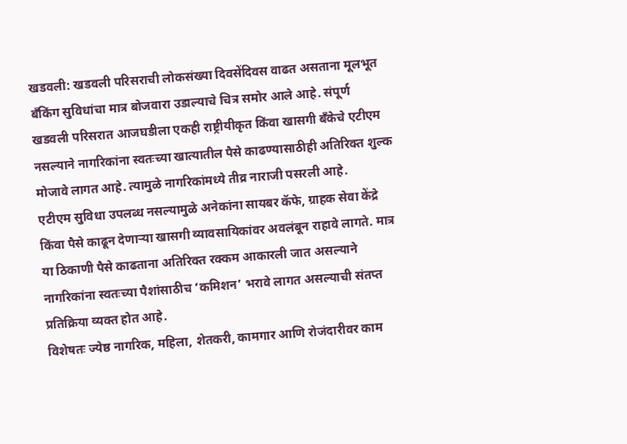खडवली: खडवली परिसराची लोकसंख्या दिवसेंदिवस वाढत असताना मूलभूत बँकिंग सुविधांचा मात्र बोजवारा उडाल्याचे चित्र समोर आले आहे. संपूर्ण खडवली परिसरात आजघडीला एकही राष्ट्रीयीकृत किंवा खासगी बँकेचे एटीएम नसल्याने नागरिकांना स्वतःच्या खात्यातील पैसे काढण्यासाठीही अतिरिक्त शुल्क मोजावे लागत आहे. त्यामुळे नागरिकांमध्ये तीव्र नाराजी पसरली आहे.
एटीएम सुविधा उपलब्ध नसल्यामुळे अनेकांना सायबर कॅफे, ग्राहक सेवा केंद्रे किंवा पैसे काढून देणाऱ्या खासगी व्यावसायिकांवर अवलंबून राहावे लागते. मात्र या ठिकाणी पैसे काढताना अतिरिक्त रक्कम आकारली जात असल्याने नागरिकांना स्वतःच्या पैशांसाठीच ‘कमिशन’ भरावे लागत असल्याची संतप्त प्रतिक्रिया व्यक्त होत आहे.
विशेषतः ज्येष्ठ नागरिक, महिला, शेतकरी, कामगार आणि रोजंदारीवर काम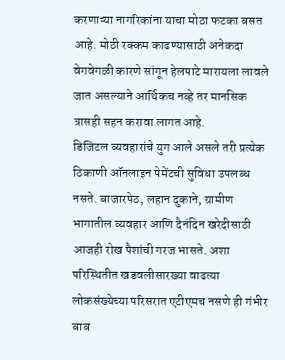करणाऱ्या नागरिकांना याचा मोठा फटका बसत आहे. मोठी रक्कम काढण्यासाठी अनेकदा वेगवेगळी कारणे सांगून हेलपाटे मारायला लावले जात असल्याने आर्थिकच नव्हे तर मानसिक त्रासही सहन करावा लागत आहे.
डिजिटल व्यवहारांचे युग आले असले तरी प्रत्येक ठिकाणी ऑनलाइन पेमेंटची सुविधा उपलब्ध नसते. बाजारपेठ, लहान दुकाने, ग्रामीण भागातील व्यवहार आणि दैनंदिन खरेदीसाठी आजही रोख पैशांची गरज भासते. अशा परिस्थितीत खडवलीसारख्या वाढत्या लोकसंख्येच्या परिसरात एटीएमच नसणे ही गंभीर बाब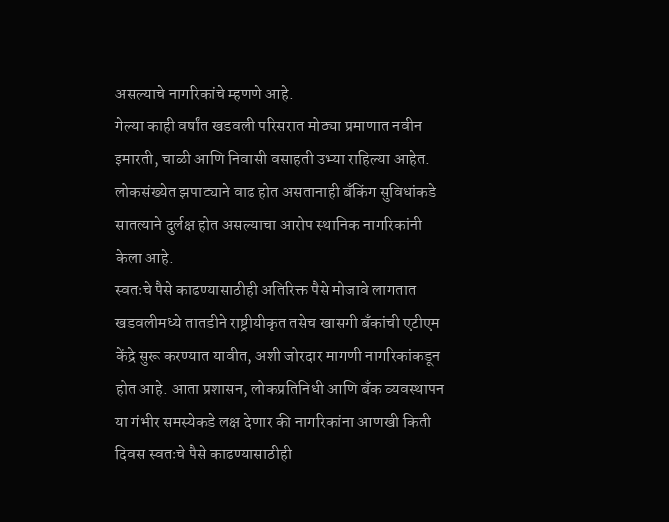असल्याचे नागरिकांचे म्हणणे आहे.
गेल्या काही वर्षांत खडवली परिसरात मोठ्या प्रमाणात नवीन इमारती, चाळी आणि निवासी वसाहती उभ्या राहिल्या आहेत. लोकसंख्येत झपाट्याने वाढ होत असतानाही बँकिंग सुविधांकडे सातत्याने दुर्लक्ष होत असल्याचा आरोप स्थानिक नागरिकांनी केला आहे.
स्वतःचे पैसे काढण्यासाठीही अतिरिक्त पैसे मोजावे लागतात
खडवलीमध्ये तातडीने राष्ट्रीयीकृत तसेच खासगी बँकांची एटीएम केंद्रे सुरू करण्यात यावीत, अशी जोरदार मागणी नागरिकांकडून होत आहे. आता प्रशासन, लोकप्रतिनिधी आणि बँक व्यवस्थापन या गंभीर समस्येकडे लक्ष देणार की नागरिकांना आणखी किती दिवस स्वतःचे पैसे काढण्यासाठीही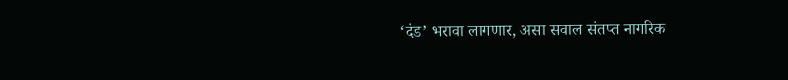‘दंड’ भरावा लागणार, असा सवाल संतप्त नागरिक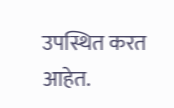उपस्थित करत आहेत.